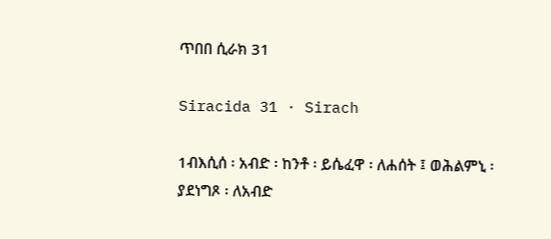ጥበበ ሲራክ 31

Siracida 31 · Sirach

1ብእሲሰ ፡ አብድ ፡ ከንቶ ፡ ይሴፈዋ ፡ ለሐሰት ፤ ወሕልምኒ ፡ ያደነግጾ ፡ ለአብድ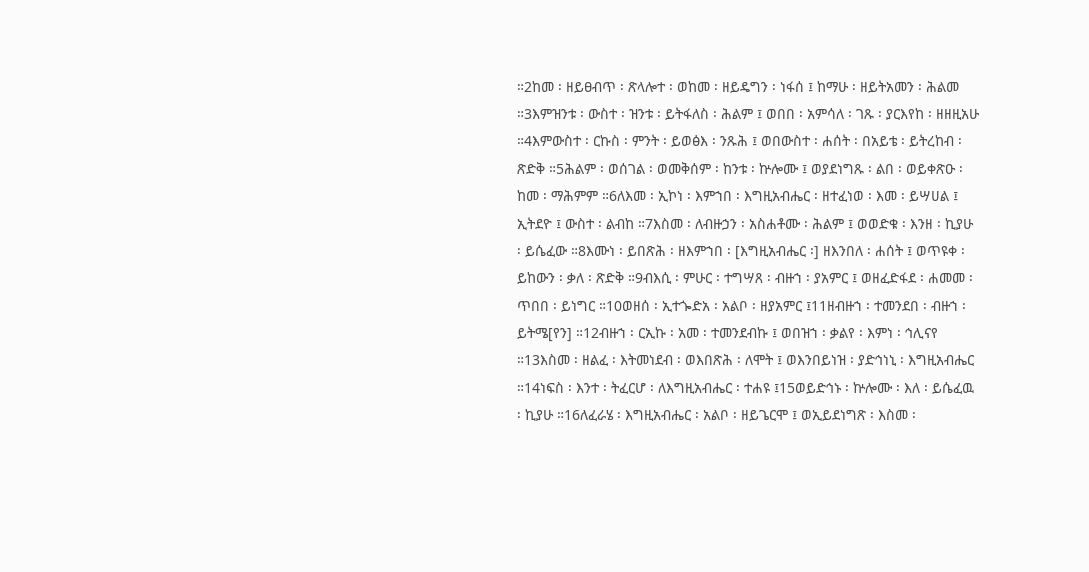።2ከመ ፡ ዘይፀብጥ ፡ ጽላሎተ ፡ ወከመ ፡ ዘይዴግን ፡ ነፋሰ ፤ ከማሁ ፡ ዘይትአመን ፡ ሕልመ ።3እምዝንቱ ፡ ውስተ ፡ ዝንቱ ፡ ይትፋለስ ፡ ሕልም ፤ ወበበ ፡ አምሳለ ፡ ገጹ ፡ ያርእየከ ፡ ዘዘዚአሁ ።4እምውስተ ፡ ርኩስ ፡ ምንት ፡ ይወፅእ ፡ ንጹሕ ፤ ወበውስተ ፡ ሐሰት ፡ በአይቴ ፡ ይትረከብ ፡ ጽድቅ ።5ሕልም ፡ ወሰገል ፡ ወመቅሰም ፡ ከንቱ ፡ ኵሎሙ ፤ ወያደነግጹ ፡ ልበ ፡ ወይቀጽዑ ፡ ከመ ፡ ማሕምም ።6ለእመ ፡ ኢኮነ ፡ እምኀበ ፡ እግዚአብሔር ፡ ዘተፈነወ ፡ እመ ፡ ይሣሀል ፤ ኢትደዮ ፤ ውስተ ፡ ልብከ ።7እስመ ፡ ለብዙኃን ፡ አስሐቶሙ ፡ ሕልም ፤ ወወድቁ ፡ እንዘ ፡ ኪያሁ ፡ ይሴፈው ።8እሙነ ፡ ይበጽሕ ፡ ዘእምኀበ ፡ [እግዚአብሔር ፡] ዘእንበለ ፡ ሐሰት ፤ ወጥዩቀ ፡ ይከውን ፡ ቃለ ፡ ጽድቅ ።9ብእሲ ፡ ምሁር ፡ ተግሣጸ ፡ ብዙኀ ፡ ያአምር ፤ ወዘፈድፋደ ፡ ሐመመ ፡ ጥበበ ፡ ይነግር ።10ወዘሰ ፡ ኢተጐድአ ፡ አልቦ ፡ ዘያአምር ፤11ዘብዙኀ ፡ ተመንደበ ፡ ብዙኀ ፡ ይትሜ[የን] ።12ብዙኀ ፡ ርኢኩ ፡ አመ ፡ ተመንደብኩ ፤ ወበዝኀ ፡ ቃልየ ፡ እምነ ፡ ኅሊናየ ።13እስመ ፡ ዘልፈ ፡ እትመነደብ ፡ ወእበጽሕ ፡ ለሞት ፤ ወእንበይነዝ ፡ ያድኅነኒ ፡ እግዚአብሔር ።14ነፍስ ፡ እንተ ፡ ትፈርሆ ፡ ለእግዚአብሔር ፡ ተሐዩ ፤15ወይድኅኑ ፡ ኵሎሙ ፡ እለ ፡ ይሴፈዉ ፡ ኪያሁ ።16ለፈራሄ ፡ እግዚአብሔር ፡ አልቦ ፡ ዘይጌርሞ ፤ ወኢይደነግጽ ፡ እስመ ፡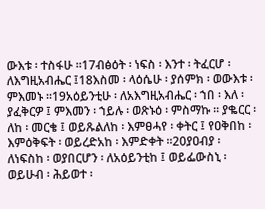ውእቱ ፡ ተስፋሁ ።17ብፅዕት ፡ ነፍስ ፡ እንተ ፡ ትፈርሆ ፡ ለእግዚአብሔር ፤18እስመ ፡ ላዕሴሁ ፡ ያሰምክ ፡ ወውእቱ ፡ ምእመኑ ።19አዕይንቲሁ ፡ ለአእግዚአብሔር ፡ ኀበ ፡ እለ ፡ ያፈቅርዎ ፤ ምእመን ፡ ኀይሉ ፡ ወጽኑዕ ፡ ምስማኩ ። ያቈርር ፡ ለከ ፡ መርቄ ፤ ወይጹልለከ ፡ እምፀሓየ ፡ ቀትር ፤ የዐቅበከ ፡ እምዕቅፍት ፡ ወይረድአከ ፡ እምድቀት ።20ያዐብያ ፡ ለነፍስከ ፡ ወያበርሆን ፡ ለአዕይንቲከ ፤ ወይፌውስኒ ፡ ወይሁብ ፡ ሕይወተ ፡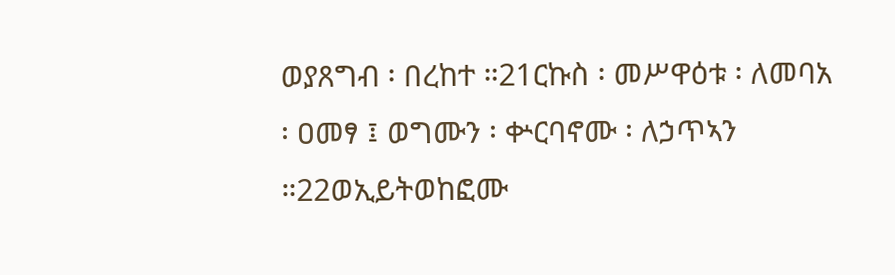ወያጸግብ ፡ በረከተ ።21ርኩስ ፡ መሥዋዕቱ ፡ ለመባአ ፡ ዐመፃ ፤ ወግሙን ፡ ቍርባኖሙ ፡ ለኃጥኣን ።22ወኢይትወከፎሙ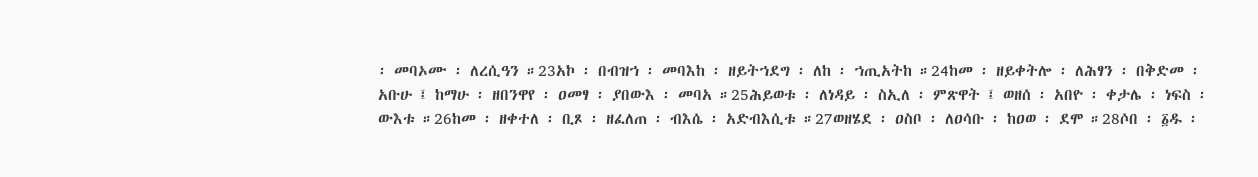፡ መባኦሙ ፡ ለረሲዓን ።23አኮ ፡ በብዝኀ ፡ መባእከ ፡ ዘይትኀደግ ፡ ለከ ፡ ኀጢአትከ ።24ከመ ፡ ዘይቀትሎ ፡ ለሕፃን ፡ በቅድመ ፡ አቡሁ ፤ ከማሁ ፡ ዘበንዋየ ፡ ዐመፃ ፡ ያበውእ ፡ መባአ ።25ሕይወቱ ፡ ለነዳይ ፡ ስኢለ ፡ ምጽዋት ፤ ወዘሰ ፡ አበዮ ፡ ቀታሌ ፡ ነፍስ ፡ ውእቱ ።26ከመ ፡ ዘቀተለ ፡ ቢጾ ፡ ዘፈለጠ ፡ ብእሴ ፡ አድብእሲቱ ።27ወዘሄደ ፡ ዐስቦ ፡ ለዐሳቡ ፡ ከዐወ ፡ ደሞ ።28ሶበ ፡ ፩ዱ ፡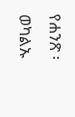የሐንጽ ፡ ወካልኡ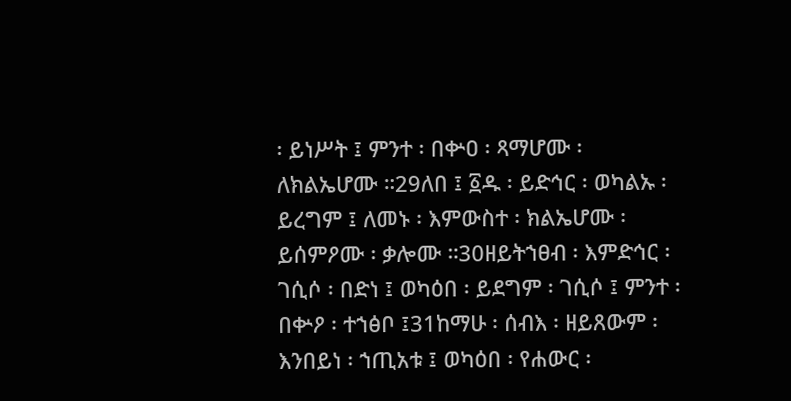፡ ይነሥት ፤ ምንተ ፡ በቍዐ ፡ ጻማሆሙ ፡ ለክልኤሆሙ ።29ለበ ፤ ፩ዱ ፡ ይድኅር ፡ ወካልኡ ፡ ይረግም ፤ ለመኑ ፡ እምውስተ ፡ ክልኤሆሙ ፡ ይሰምዖሙ ፡ ቃሎሙ ።30ዘይትኀፀብ ፡ እምድኅር ፡ ገሲሶ ፡ በድነ ፤ ወካዕበ ፡ ይደግም ፡ ገሲሶ ፤ ምንተ ፡ በቍዖ ፡ ተኀፅቦ ፤31ከማሁ ፡ ሰብእ ፡ ዘይጸውም ፡ እንበይነ ፡ ኀጢአቱ ፤ ወካዕበ ፡ የሐውር ፡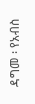ዳግመ ፡ የአብስ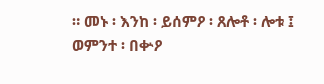። መኑ ፡ እንከ ፡ ይሰምዖ ፡ ጸሎቶ ፡ ሎቱ ፤ ወምንተ ፡ በቍዖ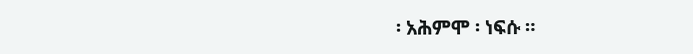፡ አሕምሞ ፡ ነፍሱ ።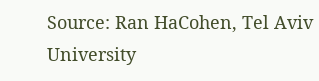Source: Ran HaCohen, Tel Aviv University